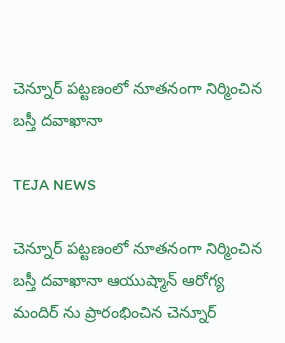చెన్నూర్ పట్టణంలో నూతనంగా నిర్మించిన బస్తీ దవాఖానా

TEJA NEWS

చెన్నూర్ పట్టణంలో నూతనంగా నిర్మించిన బస్తీ దవాఖానా ఆయుష్మాన్ ఆరోగ్య మందిర్ ను ప్రారంభించిన చెన్నూర్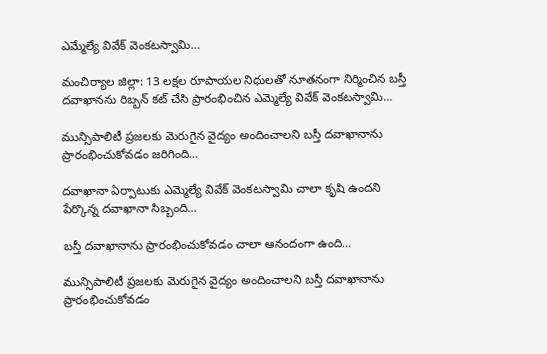ఎమ్మేల్యే వివేక్ వెంకటస్వామి…

మంచిర్యాల జిల్లా: 13 లక్షల రూపాయల నిధులతో నూతనంగా నిర్మించిన బస్తీ దవాఖానను రిబ్బన్ కట్ చేసి ప్రారంభించిన ఎమ్మెల్యే వివేక్ వెంకటస్వామి…

మున్సిపాలిటీ ప్రజలకు మెరుగైన వైద్యం అందించాలని బస్తీ దవాఖానాను ప్రారంభించుకోవడం జరిగింది…

దవాఖానా ఏర్పాటుకు ఎమ్మెల్యే వివేక్ వెంకటస్వామి చాలా కృషి ఉందని పేర్కొన్న దవాఖానా సిబ్బంది…

బస్తీ దవాఖానాను ప్రారంభించుకోవడం చాలా ఆనందంగా ఉంది…

మున్సిపాలిటీ ప్రజలకు మెరుగైన వైద్యం అందించాలని బస్తీ దవాఖానాను ప్రారంభించుకోవడం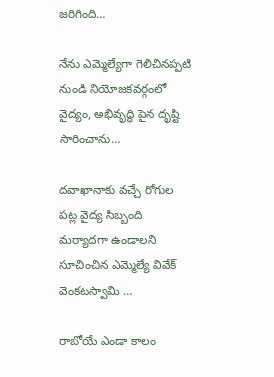జరిగింది…

నేను ఎమ్మెల్యేగా గెలిచినప్పటి నుండి నియోజకవర్గంలో వైద్యం, అభివృద్ధి పైన దృష్టి సారించాను…

దవాఖానాకు వచ్చే రోగుల పట్ల వైద్య సిబ్బంది మర్యాదగా ఉండాలని సూచించిన ఎమ్మెల్యే వివేక్ వెంకటస్వామి …

రాబోయే ఎండా కాలం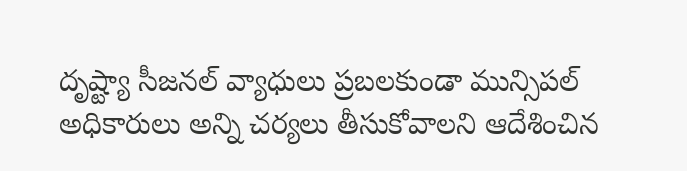దృష్ట్యా సీజనల్ వ్యాధులు ప్రబలకుండా మున్సిపల్ అధికారులు అన్ని చర్యలు తీసుకోవాలని ఆదేశించిన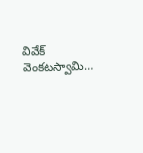వివేక్ వెంకటస్వామి…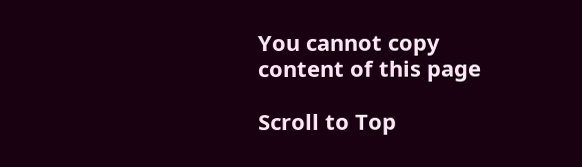You cannot copy content of this page

Scroll to Top